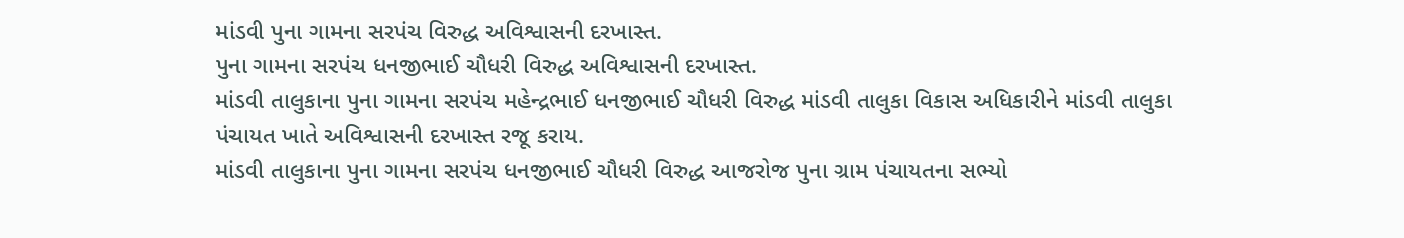માંડવી પુના ગામના સરપંચ વિરુદ્ધ અવિશ્વાસની દરખાસ્ત.
પુના ગામના સરપંચ ધનજીભાઈ ચૌધરી વિરુદ્ધ અવિશ્વાસની દરખાસ્ત.
માંડવી તાલુકાના પુના ગામના સરપંચ મહેન્દ્રભાઈ ધનજીભાઈ ચૌધરી વિરુદ્ધ માંડવી તાલુકા વિકાસ અધિકારીને માંડવી તાલુકા પંચાયત ખાતે અવિશ્વાસની દરખાસ્ત રજૂ કરાય.
માંડવી તાલુકાના પુના ગામના સરપંચ ધનજીભાઈ ચૌધરી વિરુદ્ધ આજરોજ પુના ગ્રામ પંચાયતના સભ્યો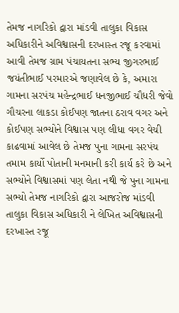તેમજ નાગરિકો દ્વારા માંડવી તાલુકા વિકાસ અધિકારીને અવિશ્વાસની દરખાસ્ત રજૂ કરવામાં આવી તેમજ ગ્રામ પંચાયતના સભ્ય જીગરભાઈ જયંતીભાઈ પરમારએ જણાવેલ છે કે, અમારા ગામના સરપંચ મહેન્દ્રભાઈ ધનજીભાઈ ચૌધરી જેવો ગૌચરના લાકડા કોઈપણ જાતના ઠરાવ વગર અને કોઈપણ સભ્યોને વિશ્વાસ પણ લીધા વગર વેચી કાઢવામાં આવેલ છે તેમજ પુના ગામના સરપંચ તમામ કાર્યો પોતાની મનમાની કરી કાર્ય કરે છે અને સભ્યોને વિશ્વાસમાં પણ લેતા નથી જે પુના ગામના સભ્યો તેમજ નાગરિકો દ્વારા આજરોજ માંડવી તાલુકા વિકાસ અધિકારી ને લેખિત અવિશ્વાસની દરખાસ્ત રજૂ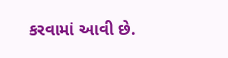કરવામાં આવી છે.